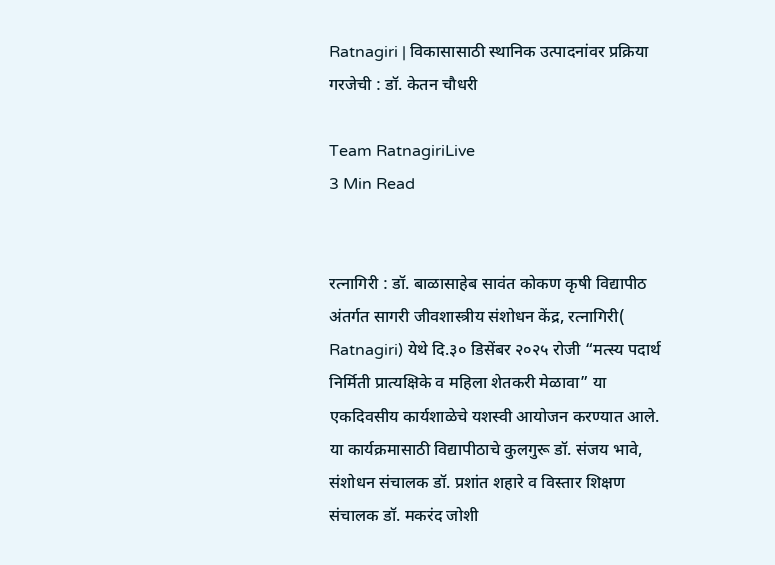Ratnagiri | विकासासाठी स्थानिक उत्पादनांवर प्रक्रिया गरजेची : डॉ. केतन चौधरी

Team RatnagiriLive
3 Min Read


रत्नागिरी : डॉ. बाळासाहेब सावंत कोकण कृषी विद्यापीठ अंतर्गत सागरी जीवशास्त्रीय संशोधन केंद्र, रत्नागिरी( Ratnagiri) येथे दि.३० डिसेंबर २०२५ रोजी “मत्स्य पदार्थ निर्मिती प्रात्यक्षिके व महिला शेतकरी मेळावा” या एकदिवसीय कार्यशाळेचे यशस्वी आयोजन करण्यात आले. या कार्यक्रमासाठी विद्यापीठाचे कुलगुरू डॉ. संजय भावे, संशोधन संचालक डॉ. प्रशांत शहारे व विस्तार शिक्षण संचालक डॉ. मकरंद जोशी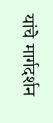यांचे मार्गदर्शन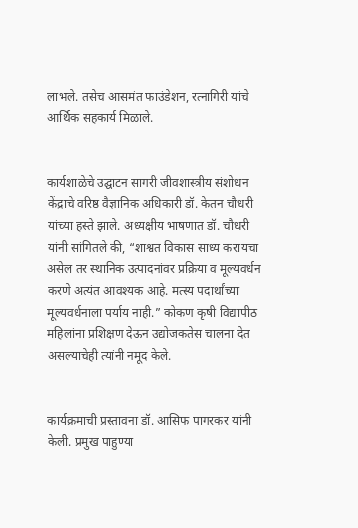लाभले. तसेच आसमंत फाउंडेशन, रत्नागिरी यांचे आर्थिक सहकार्य मिळाले.


कार्यशाळेचे उद्घाटन सागरी जीवशास्त्रीय संशोधन केंद्राचे वरिष्ठ वैज्ञानिक अधिकारी डॉ. केतन चौधरी यांच्या हस्ते झाले. अध्यक्षीय भाषणात डॉ. चौधरी यांनी सांगितले की, “शाश्वत विकास साध्य करायचा असेल तर स्थानिक उत्पादनांवर प्रक्रिया व मूल्यवर्धन करणे अत्यंत आवश्यक आहे. मत्स्य पदार्थांच्या मूल्यवर्धनाला पर्याय नाही.” कोकण कृषी विद्यापीठ महिलांना प्रशिक्षण देऊन उद्योजकतेस चालना देत असल्याचेही त्यांनी नमूद केले.


कार्यक्रमाची प्रस्तावना डॉ. आसिफ पागरकर यांनी केली. प्रमुख पाहुण्या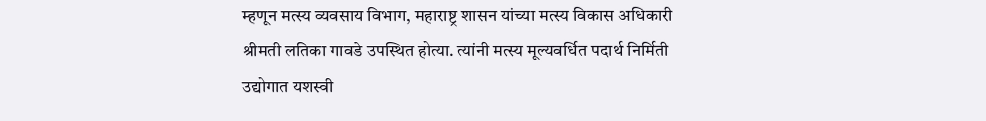म्हणून मत्स्य व्यवसाय विभाग, महाराष्ट्र शासन यांच्या मत्स्य विकास अधिकारी श्रीमती लतिका गावडे उपस्थित होत्या. त्यांनी मत्स्य मूल्यवर्धित पदार्थ निर्मिती उद्योगात यशस्वी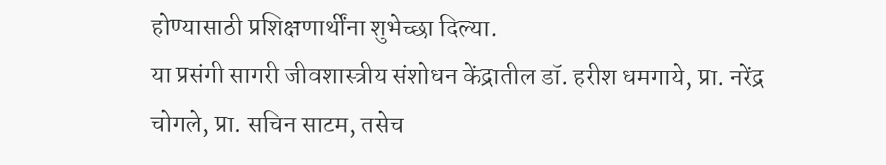होण्यासाठी प्रशिक्षणार्थींना शुभेच्छा दिल्या.
या प्रसंगी सागरी जीवशास्त्रीय संशोधन केंद्रातील डॉ. हरीश धमगाये, प्रा. नरेंद्र चोगले, प्रा. सचिन साटम, तसेच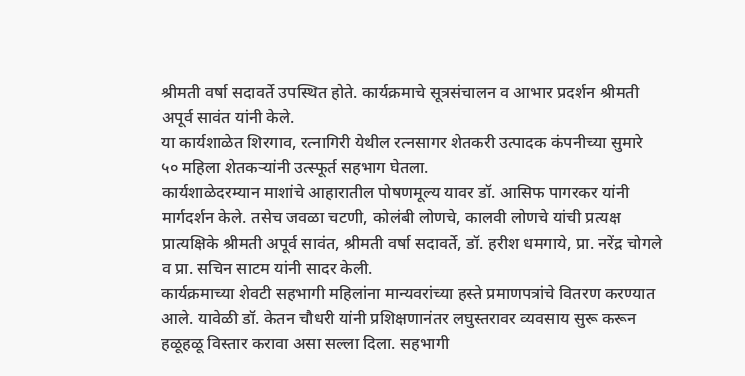श्रीमती वर्षा सदावर्ते उपस्थित होते. कार्यक्रमाचे सूत्रसंचालन व आभार प्रदर्शन श्रीमती अपूर्व सावंत यांनी केले.
या कार्यशाळेत शिरगाव, रत्नागिरी येथील रत्नसागर शेतकरी उत्पादक कंपनीच्या सुमारे ५० महिला शेतकऱ्यांनी उत्स्फूर्त सहभाग घेतला.
कार्यशाळेदरम्यान माशांचे आहारातील पोषणमूल्य यावर डॉ. आसिफ पागरकर यांनी मार्गदर्शन केले. तसेच जवळा चटणी, कोलंबी लोणचे, कालवी लोणचे यांची प्रत्यक्ष प्रात्यक्षिके श्रीमती अपूर्व सावंत, श्रीमती वर्षा सदावर्ते, डॉ. हरीश धमगाये, प्रा. नरेंद्र चोगले व प्रा. सचिन साटम यांनी सादर केली.
कार्यक्रमाच्या शेवटी सहभागी महिलांना मान्यवरांच्या हस्ते प्रमाणपत्रांचे वितरण करण्यात आले. यावेळी डॉ. केतन चौधरी यांनी प्रशिक्षणानंतर लघुस्तरावर व्यवसाय सुरू करून हळूहळू विस्तार करावा असा सल्ला दिला. सहभागी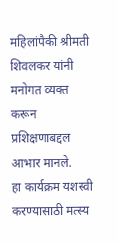महिलांपैकी श्रीमती शिवलकर यांनी मनोगत व्यक्त करून प्रशिक्षणाबद्दल आभार मानले.
हा कार्यक्रम यशस्वी करण्यासाठी मत्स्य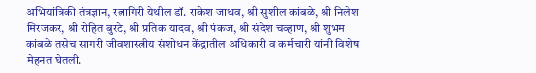अभियांत्रिकी तंत्रज्ञान, रत्नागिरी येथील डॉ. राकेश जाधव, श्री सुशील कांबळे, श्री निलेश मिरजकर, श्री रोहित बुरटे, श्री प्रतिक यादव, श्री पंकज, श्री संदेश चव्हाण, श्री शुभम कांबळे तसेच सागरी जीवशास्त्रीय संशोधन केंद्रातील अधिकारी व कर्मचारी यांनी विशेष मेहनत घेतली.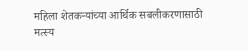महिला शेतकऱ्यांच्या आर्थिक सबलीकरणासाठी मत्स्य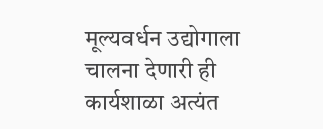मूल्यवर्धन उद्योगाला चालना देणारी ही कार्यशाळा अत्यंत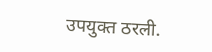उपयुक्त ठरली.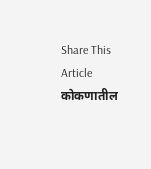Share This Article
कोकणातील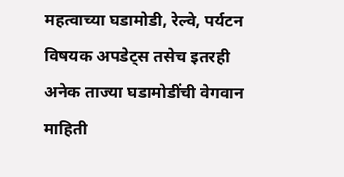महत्वाच्या घडामोडी, रेल्वे, पर्यटन विषयक अपडेट्स तसेच इतरही अनेक ताज्या घडामोडींची वेगवान माहिती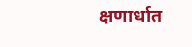क्षणार्धात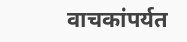वाचकांपर्यत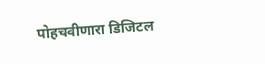पोहचवीणारा डिजिटल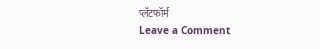प्लॅटफॉर्म
Leave a Comment